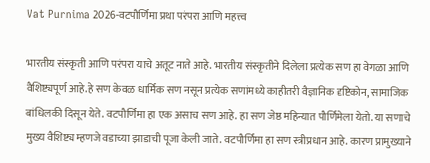Vat Purnima 2026-वटपौर्णिमा प्रथा परंपरा आणि महत्त्व

भारतीय संस्कृती आणि परंपरा याचे अतूट नाते आहे. भारतीय संस्कृतीने दिलेला प्रत्येक सण हा वेगळा आणि वैशिष्ट्यपूर्ण आहे.हे सण केवळ धार्मिक सण नसून प्रत्येक सणांमध्ये काहीतरी वैज्ञानिक दृष्टिकोन, सामाजिक बांधिलकी दिसून येते. वटपौर्णिमा हा एक असाच सण आहे. हा सण जेष्ठ महिन्यात पौर्णिमेला येतो. या सणाचे मुख्य वैशिष्ट्य म्हणजे वडाच्या झाडाची पूजा केली जाते. वटपौर्णिमा हा सण स्त्रीप्रधान आहे. कारण प्रामुख्याने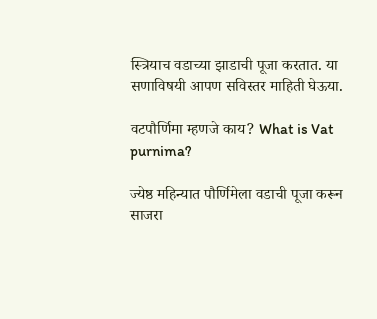स्त्रियाच वडाच्या झाडाची पूजा करतात. या सणाविषयी आपण सविस्तर माहिती घेऊया.

वटपौर्णिमा म्हणजे काय? What is Vat purnima?

ज्येष्ठ महिन्यात पौर्णिमेला वडाची पूजा करून साजरा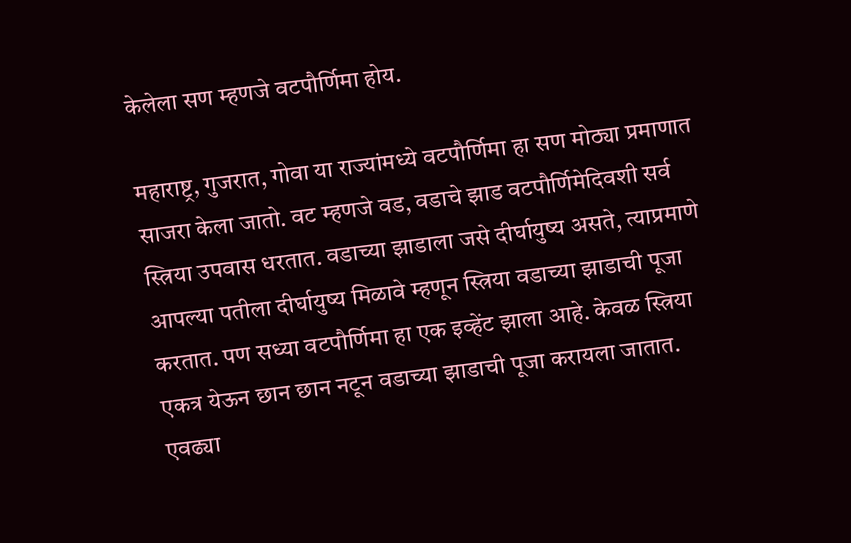केलेला सण म्हणजे वटपौर्णिमा होय.

महाराष्ट्र, गुजरात, गोवा या राज्यांमध्ये वटपौर्णिमा हा सण मोठ्या प्रमाणात साजरा केला जातो. वट म्हणजे वड, वडाचे झाड वटपौर्णिमेदिवशी सर्व स्त्रिया उपवास धरतात. वडाच्या झाडाला जसे दीर्घायुष्य असते, त्याप्रमाणे आपल्या पतीला दीर्घायुष्य मिळावे म्हणून स्त्रिया वडाच्या झाडाची पूजा करतात. पण सध्या वटपौर्णिमा हा एक इव्हेंट झाला आहे. केवळ स्त्रिया एकत्र येऊन छान छान नटून वडाच्या झाडाची पूजा करायला जातात. एवढ्या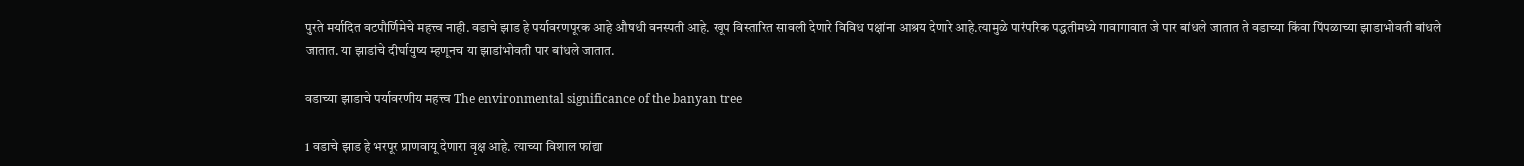पुरते मर्यादित वटपौर्णिमेचे महत्त्व नाही. वडाचे झाड हे पर्यावरणपूरक आहे औषधी वनस्पती आहे. खूप विस्तारित सावली देणारे विविध पक्षांना आश्रय देणारे आहे.त्यामुळे पारंपरिक पद्धतीमध्ये गावागावात जे पार बांधले जातात ते वडाच्या किंवा पिंपळाच्या झाडाभोवती बांधले जातात. या झाडांचे दीर्घायुष्य म्हणूनच या झाडांभोवती पार बांधले जातात.

वडाच्या झाडाचे पर्यावरणीय महत्त्व The environmental significance of the banyan tree

1 वडाचे झाड हे भरपूर प्राणवायू देणारा वृक्ष आहे. त्याच्या विशाल फांद्या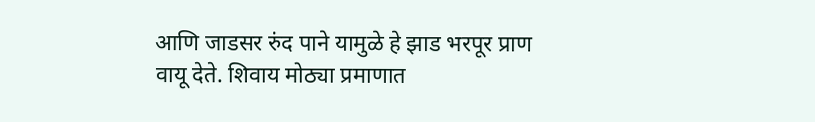आणि जाडसर रुंद पाने यामुळे हे झाड भरपूर प्राण वायू देते. शिवाय मोठ्या प्रमाणात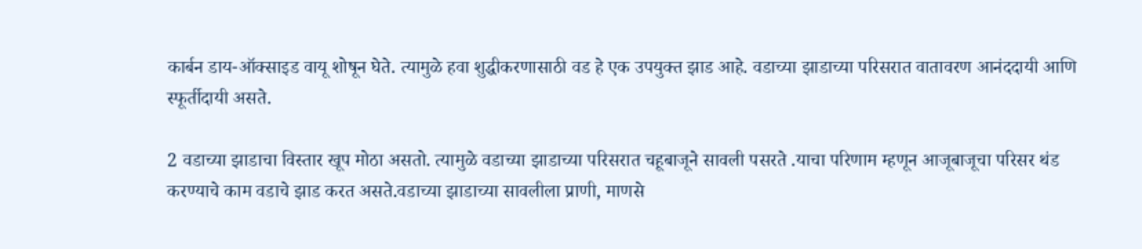कार्बन डाय-ऑक्साइड वायू शोषून घेते. त्यामुळे हवा शुद्धीकरणासाठी वड हे एक उपयुक्त झाड आहे. वडाच्या झाडाच्या परिसरात वातावरण आनंददायी आणि स्फूर्तीदायी असते.

2 वडाच्या झाडाचा विस्तार खूप मोठा असतो. त्यामुळे वडाच्या झाडाच्या परिसरात चहूबाजूने सावली पसरते .याचा परिणाम म्हणून आजूबाजूचा परिसर थंड करण्याचे काम वडाचे झाड करत असते.वडाच्या झाडाच्या सावलीला प्राणी, माणसे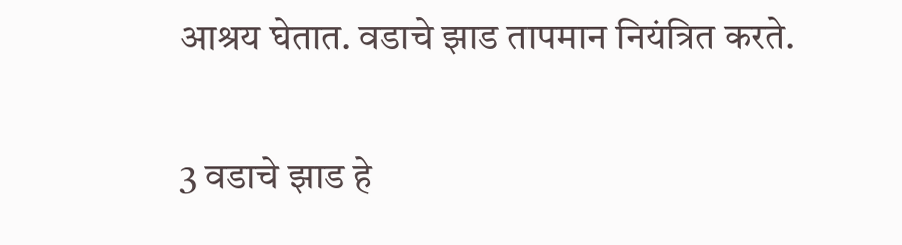आश्रय घेतात. वडाचे झाड तापमान नियंत्रित करते.

3 वडाचे झाड हे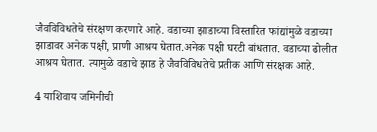जैवविविधतेचे संरक्षण करणारे आहे. वडाच्या झाडाच्या विस्तारित फांद्यांमुळे वडाच्या झाडावर अनेक पक्षी, प्राणी आश्रय घेतात.अनेक पक्षी घरटी बांधतात. वडाच्या ढोलीत आश्रय घेतात. त्यामुळे वडाचे झाड हे जैवविविधतेचे प्रतीक आणि संरक्षक आहे.

4 याशिवाय जमिनीची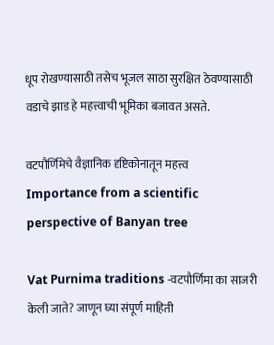धूप रोखण्यासाठी तसेच भूजल साठा सुरक्षित ठेवण्यासाठी वडाचे झाड हे महत्त्वाची भूमिका बजावत असते.

वटपौर्णिमेचे वैज्ञानिक दृष्टिकोनातून महत्त्व Importance from a scientific perspective of Banyan tree

Vat Purnima traditions -वटपौर्णिमा का साजरी केली जाते? जाणून घ्या संपूर्ण माहिती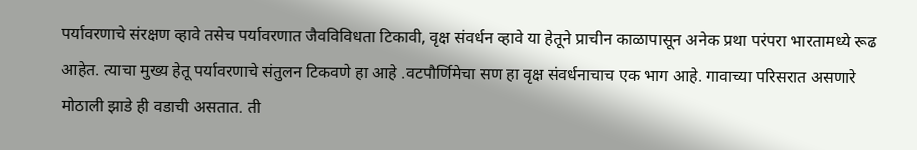पर्यावरणाचे संरक्षण व्हावे तसेच पर्यावरणात जैवविविधता टिकावी, वृक्ष संवर्धन व्हावे या हेतूने प्राचीन काळापासून अनेक प्रथा परंपरा भारतामध्ये रूढ आहेत. त्याचा मुख्य हेतू पर्यावरणाचे संतुलन टिकवणे हा आहे .वटपौर्णिमेचा सण हा वृक्ष संवर्धनाचाच एक भाग आहे. गावाच्या परिसरात असणारे मोठाली झाडे ही वडाची असतात. ती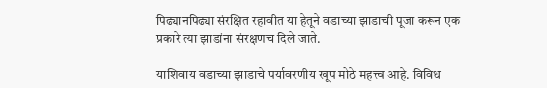पिढ्यानपिढ्या संरक्षित रहावीत या हेतूने वडाच्या झाडाची पूजा करून एक प्रकारे त्या झाडांना संरक्षणच दिले जाते.

याशिवाय वडाच्या झाडाचे पर्यावरणीय खूप मोठे महत्त्व आहे. विविध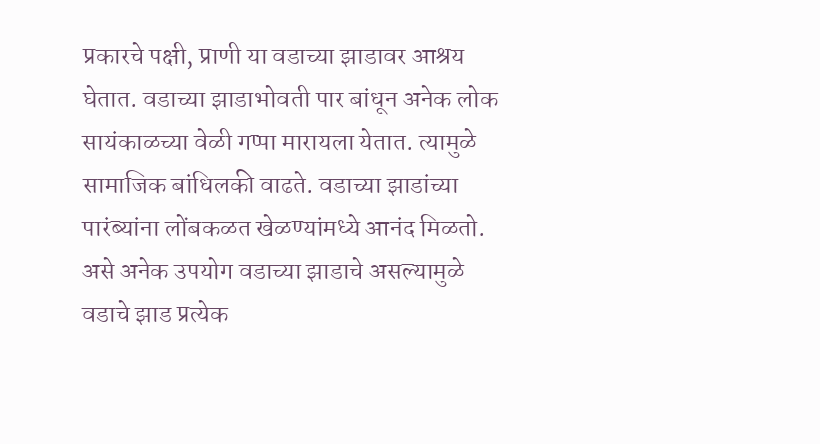प्रकारचे पक्षी, प्राणी या वडाच्या झाडावर आश्रय घेतात. वडाच्या झाडाभोवती पार बांधून अनेक लोक सायंकाळच्या वेळी गप्पा मारायला येतात. त्यामुळे सामाजिक बांधिलकी वाढते. वडाच्या झाडांच्या पारंब्यांना लोंबकळत खेळण्यांमध्ये आनंद मिळतो. असे अनेक उपयोग वडाच्या झाडाचे असल्यामुळे वडाचे झाड प्रत्येक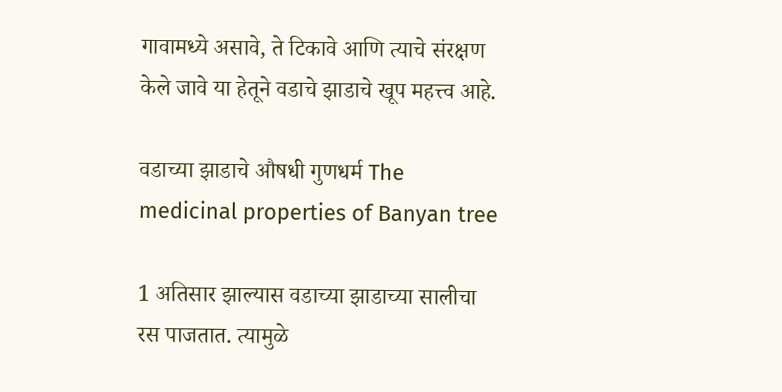गावामध्ये असावे, ते टिकावे आणि त्याचे संरक्षण केले जावे या हेतूने वडाचे झाडाचे खूप महत्त्व आहे.

वडाच्या झाडाचे औषधी गुणधर्म The medicinal properties of Banyan tree

1 अतिसार झाल्यास वडाच्या झाडाच्या सालीचा रस पाजतात. त्यामुळे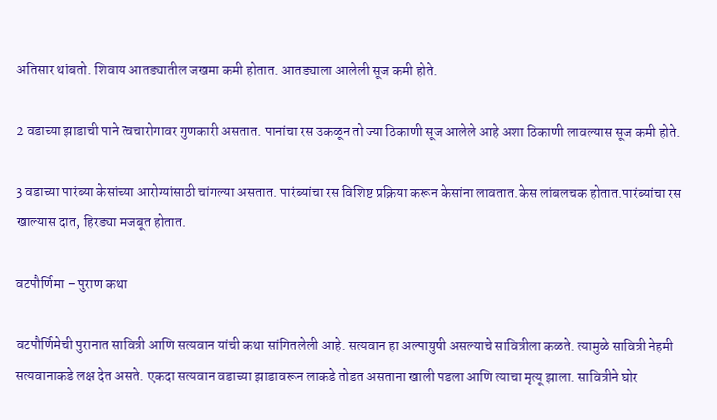अतिसार थांबतो. शिवाय आतड्यातील जखमा कमी होतात. आतड्याला आलेली सूज कमी होते.

2 वडाच्या झाडाची पाने त्वचारोगावर गुणकारी असतात. पानांचा रस उकळून तो ज्या ठिकाणी सूज आलेले आहे अशा ठिकाणी लावल्यास सूज कमी होते.

3 वडाच्या पारंब्या केसांच्या आरोग्यांसाठी चांगल्या असतात. पारंब्यांचा रस विशिष्ट प्रक्रिया करून केसांना लावतात.केस लांबलचक होतात.पारंब्यांचा रस खाल्यास दात, हिरड्या मजबूत होतात.

वटपौर्णिमा – पुराण कथा

वटपौर्णिमेची पुरानात सावित्री आणि सत्यवान यांची कथा सांगितलेली आहे. सत्यवान हा अल्पायुषी असल्याचे सावित्रीला कळते. त्यामुळे सावित्री नेहमी सत्यवानाकडे लक्ष देत असते. एकदा सत्यवान वडाच्या झाडावरून लाकडे तोडत असताना खाली पडला आणि त्याचा मृत्यू झाला. सावित्रीने घोर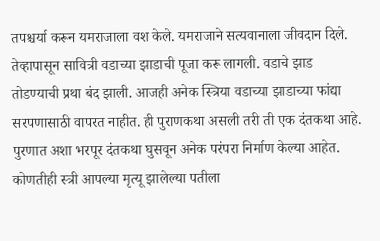तपश्चर्या करून यमराजाला वश केले. यमराजाने सत्यवानाला जीवदान दिले. तेव्हापासून सावित्री वडाच्या झाडाची पूजा करू लागली. वडाचे झाड तोडण्याची प्रथा बंद झाली. आजही अनेक स्त्रिया वडाच्या झाडाच्या फांद्या सरपणासाठी वापरत नाहीत. ही पुराणकथा असली तरी ती एक दंतकथा आहे. पुरणात अशा भरपूर दंतकथा घुसवून अनेक परंपरा निर्माण केल्या आहेत. कोणतीही स्त्री आपल्या मृत्यू झालेल्या पतीला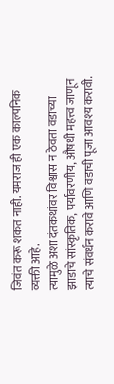जिवंत करू शकत नाही. यमराज ही एक काल्पनिक व्यक्ती आहे.
त्यामुळे अशा दंतकथांवर विश्वास न ठेवता वडाच्या झाडाचे सांस्कृतिक, पर्यावरणीय, औषधी महत्त्व जाणून त्याचे संवर्धन करावे आणि वडाची पूजा आवश्य करावी.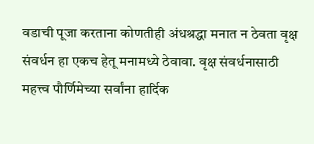वडाची पूजा करताना कोणतीही अंधश्रद्धा मनात न ठेवता वृक्ष संवर्धन हा एकच हेतू मनामध्ये ठेवावा. वृक्ष संवर्धनासाठी महत्त्व पौर्णिमेच्या सर्वांना हार्दिक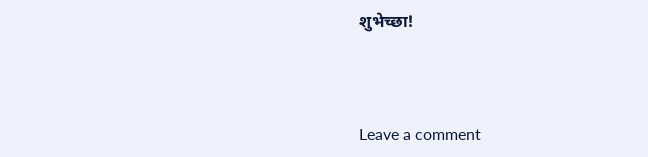शुभेच्छा!



Leave a comment